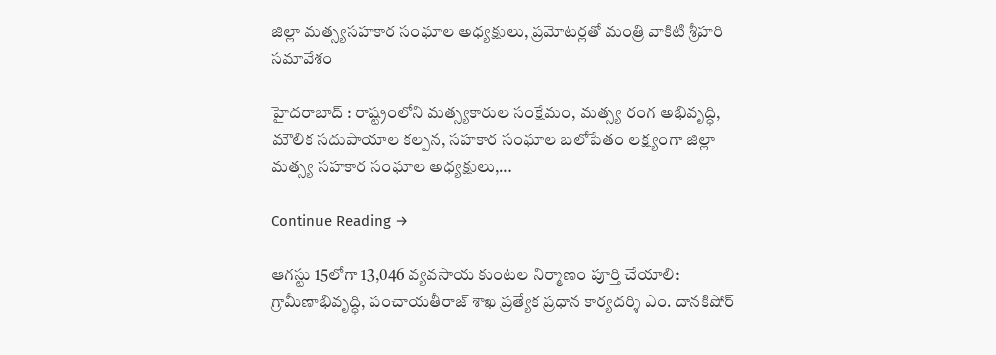జిల్లా మత్స్యసహకార సంఘాల అధ్యక్షులు, ప్రమోటర్లతో మంత్రి వాకిటి శ్రీహరి సమావేశం

హైదరాబాద్ : రాష్ట్రంలోని మత్స్యకారుల సంక్షేమం, మత్స్య రంగ అభివృద్ధి, మౌలిక సదుపాయాల కల్పన, సహకార సంఘాల బలోపేతం లక్ష్యంగా జిల్లా మత్స్య సహకార సంఘాల అధ్యక్షులు,…

Continue Reading →

ఆగస్టు 15లోగా 13,046 వ్యవసాయ కుంటల నిర్మాణం పూర్తి చేయాలి: గ్రామీణాభివృద్ధి, పంచాయతీరాజ్ శాఖ ప్రత్యేక ప్రధాన కార్యదర్శి ఎం. దానకిషోర్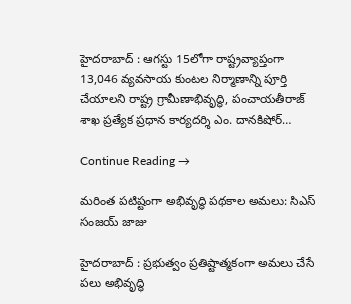హైదరాబాద్ : ఆగస్టు 15లోగా రాష్ట్రవ్యాప్తంగా 13,046 వ్యవసాయ కుంటల నిర్మాణాన్ని పూర్తి చేయాలని రాష్ట్ర గ్రామీణాభివృద్ధి, పంచాయతీరాజ్ శాఖ ప్రత్యేక ప్రధాన కార్యదర్శి ఎం. దానకిషోర్…

Continue Reading →

మరింత పటిష్టంగా అభివృద్ధి పథకాల అమలు: సిఎస్ సంజయ్ జాజు

హైదరాబాద్ : ప్రభుత్వం ప్రతిష్టాత్మకంగా అమలు చేసే పలు అభివృద్ధి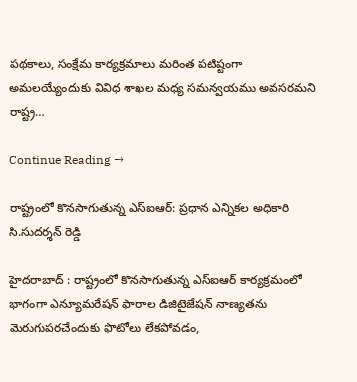పథకాలు, సంక్షేమ కార్యక్రమాలు మరింత పటిష్టంగా అమలయ్యేందుకు వివిధ శాఖల మధ్య సమన్వయము అవసరమని రాష్ట్ర…

Continue Reading →

రాష్ట్రంలో కొనసాగుతున్న ఎస్ఐఆర్: ప్రధాన ఎన్నికల అధికారి సి.సుదర్శన్ రెడ్డి

హైదరాబాద్ : రాష్ట్రంలో కొనసాగుతున్న ఎస్ఐఆర్ కార్యక్రమంలో భాగంగా ఎన్యూమరేషన్ ఫారాల డిజిటైజేషన్ నాణ్యతను మెరుగుపరచేందుకు ఫొటోలు లేకపోవడం,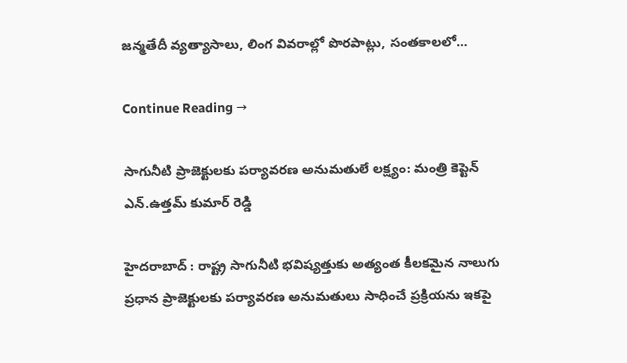జన్మతేదీ వ్యత్యాసాలు, లింగ వివరాల్లో పొరపాట్లు, సంతకాలలో…

Continue Reading →

సాగునీటి ప్రాజెక్టులకు పర్యావరణ అనుమతులే లక్ష్యం: మంత్రి కెప్టెన్ ఎన్.ఉత్తమ్ కుమార్ రెడ్డి

హైదరాబాద్‌ : రాష్ట్ర సాగునీటి భవిష్యత్తుకు అత్యంత కీలకమైన నాలుగు ప్రధాన ప్రాజెక్టులకు పర్యావరణ అనుమతులు సాధించే ప్రక్రియను ఇకపై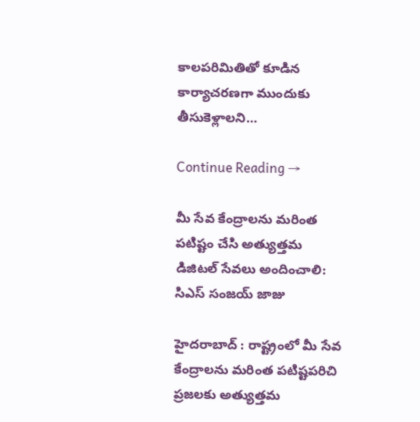కాలపరిమితితో కూడిన కార్యాచరణగా ముందుకు తీసుకెళ్లాలని…

Continue Reading →

మీ సేవ కేంద్రాలను మరింత పటిష్టం చేసి అత్యుత్తమ డిజిటల్ సేవలు అందించాలి: సిఎస్ సంజయ్ జాజు

హైదరాబాద్ : రాష్ట్రంలో మీ సేవ కేంద్రాలను మరింత పటిష్టపరిచి ప్రజలకు అత్యుత్తమ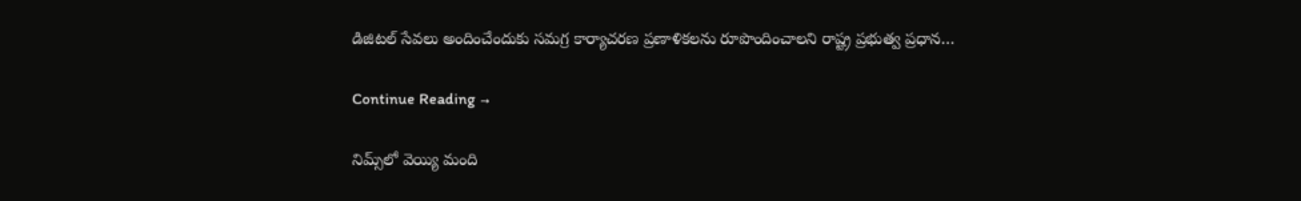డిజిటల్ సేవలు అందించేందుకు సమగ్ర కార్యాచరణ ప్రణాళికలను రూపొందించాలని రాష్ట్ర ప్రభుత్వ ప్రధాన…

Continue Reading →

నిమ్స్‌లో వెయ్యి మంది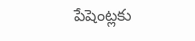పేషెంట్లకు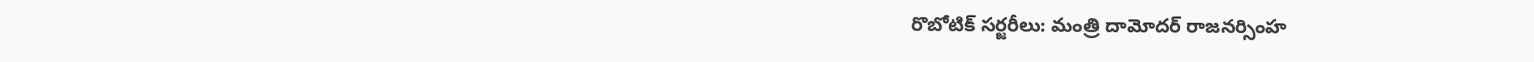రొబోటిక్ సర్జరీలు: మంత్రి దామోదర్ రాజనర్సింహ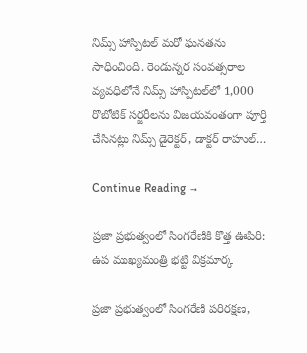నిమ్స్‌ హాస్పిటల్‌ మరో ఘనతను సాధించింది. రెండున్నర సంవత్సరాల వ్యవధిలోనే నిమ్స్ హాస్పిటల్‌లో 1,000 రొబోటిక్ సర్జరీలను విజయవంతంగా పూర్తి చేసినట్లు నిమ్స్ డైరెక్టర్, డాక్టర్ రాహుల్…

Continue Reading →

ప్ర‌జా ప్ర‌భుత్వంలో సింగ‌రేణికి కొత్త ఊపిరి: ఉప ముఖ్య‌మంత్రి భ‌ట్టి విక్ర‌మార్క

ప్ర‌జా ప్ర‌భుత్వంలో సింగ‌రేణి ప‌రిర‌క్ష‌ణ‌,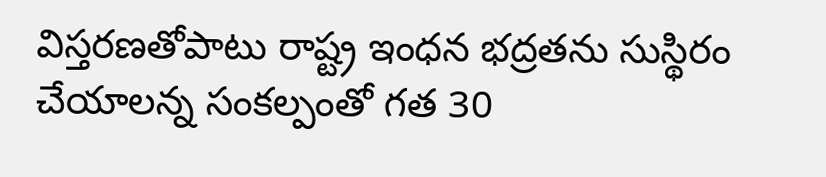విస్త‌ర‌ణ‌తోపాటు రాష్ట్ర ఇంధ‌న భ‌ద్ర‌త‌ను సుస్థిరం చేయాల‌న్న సంక‌ల్పంతో గ‌త 30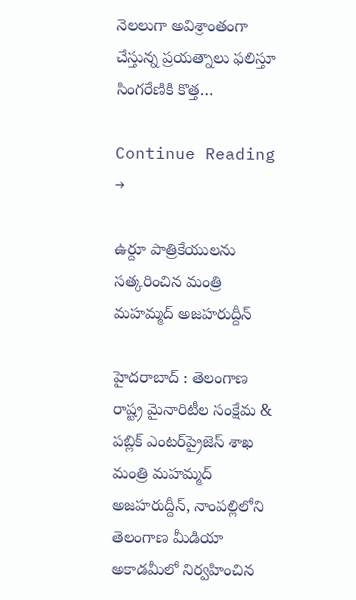నెల‌లుగా అవిశ్రాంతంగా చేస్తున్న ప్ర‌య‌త్నాలు ఫ‌లిస్తూ సింగ‌రేణికి కొత్త…

Continue Reading →

ఉర్దూ పాత్రికేయులను సత్కరించిన మంత్రి మహమ్మద్ అజహరుద్దీన్

హైదరాబాద్ : తెలంగాణ రాష్ట్ర మైనారిటీల సంక్షేమ & పబ్లిక్ ఎంటర్‌ప్రైజెస్ శాఖ మంత్రి మహమ్మద్ అజహరుద్దీన్, నాంపల్లిలోని తెలంగాణ మీడియా అకాడమీలో నిర్వహించిన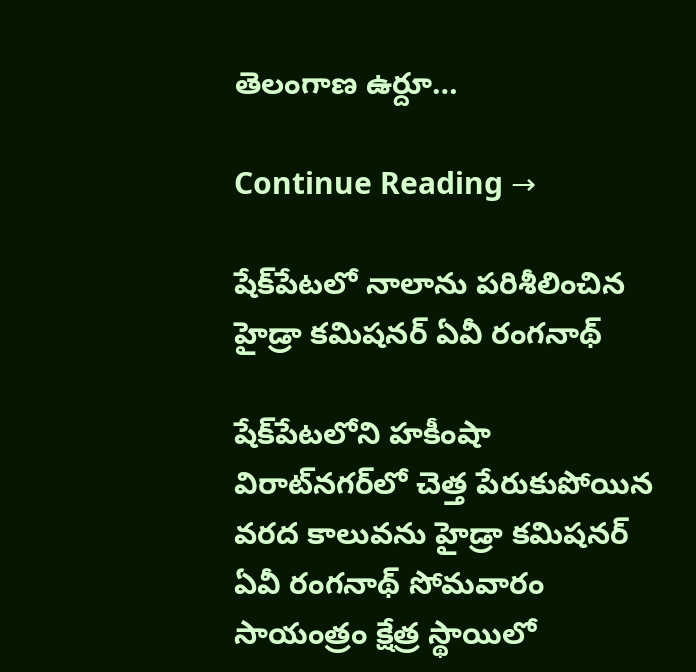తెలంగాణ ఉర్దూ…

Continue Reading →

షేక్‌పేట‌లో నాలాను ప‌రిశీలించిన హైడ్రా క‌మిష‌న‌ర్‌ ఏవీ రంగ‌నాథ్

షేక్‌పేట‌లోని హ‌కీంషా విరాట్‌న‌గ‌ర్‌లో చెత్త పేరుకుపోయిన వ‌ర‌ద కాలువ‌ను హైడ్రా క‌మిష‌న‌ర్ ఏవీ రంగ‌నాథ్ సోమ‌వారం సాయంత్రం క్షేత్ర స్థాయిలో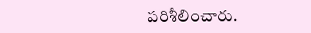ప‌రిశీలించారు.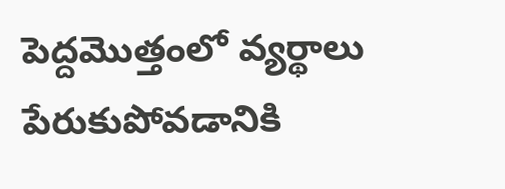పెద్ద‌మొత్తంలో వ్య‌ర్థాలు పేరుకుపోవ‌డానికి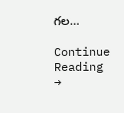గ‌ల…

Continue Reading →